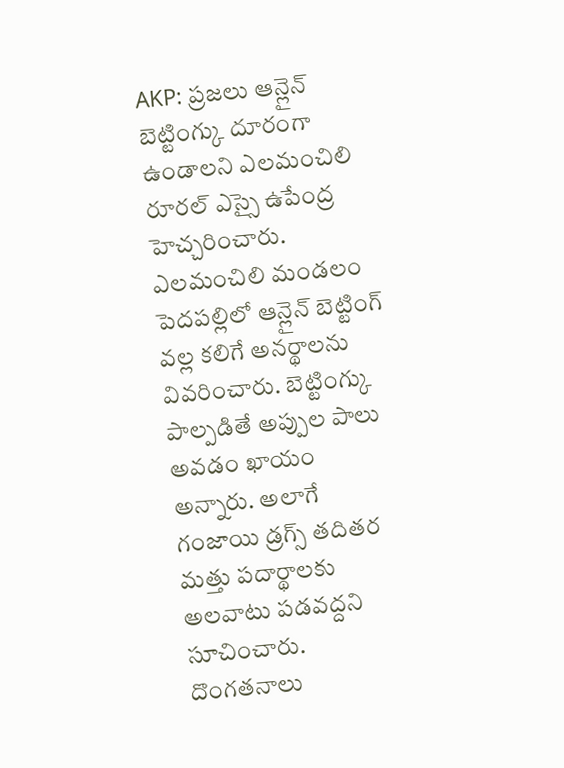AKP: ప్రజలు ఆన్లైన్ బెట్టింగ్కు దూరంగా ఉండాలని ఎలమంచిలి రూరల్ ఎస్సై ఉపేంద్ర హెచ్చరించారు. ఎలమంచిలి మండలం పెదపల్లిలో ఆన్లైన్ బెట్టింగ్ వల్ల కలిగే అనర్థాలను వివరించారు. బెట్టింగ్కు పాల్పడితే అప్పుల పాలు అవడం ఖాయం అన్నారు. అలాగే గంజాయి డ్రగ్స్ తదితర మత్తు పదార్థాలకు అలవాటు పడవద్దని సూచించారు. దొంగతనాలు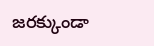జరక్కుండా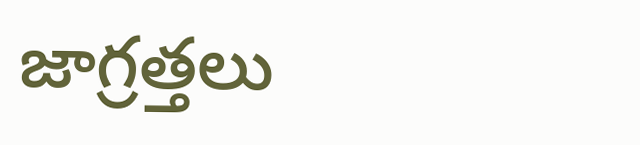జాగ్రత్తలు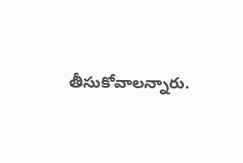తీసుకోవాలన్నారు.